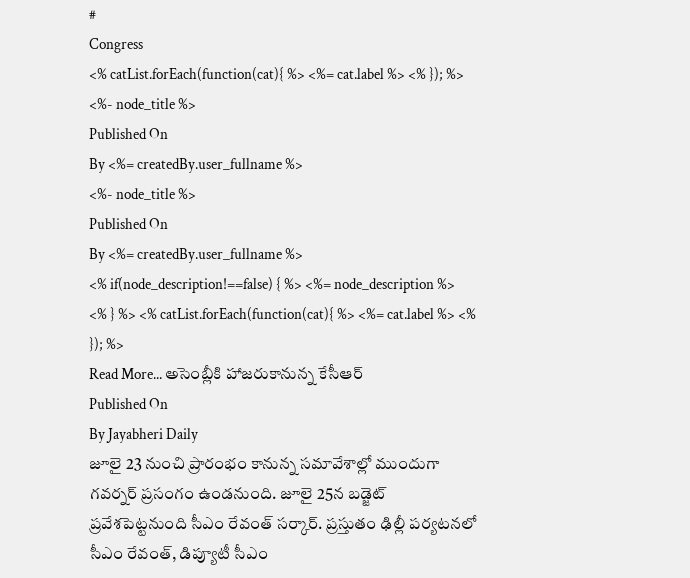#
Congress
<% catList.forEach(function(cat){ %> <%= cat.label %> <% }); %>
<%- node_title %>
Published On
By <%= createdBy.user_fullname %>
<%- node_title %>
Published On
By <%= createdBy.user_fullname %>
<% if(node_description!==false) { %> <%= node_description %>
<% } %> <% catList.forEach(function(cat){ %> <%= cat.label %> <% }); %>
Read More... అసెంబ్లీకి హాజరుకానున్న కేసీఆర్
Published On
By Jayabheri Daily
జూలై 23 నుంచి ప్రారంభం కానున్న సమావేశాల్లో ముందుగా గవర్నర్ ప్రసంగం ఉండనుంది. జూలై 25న బడ్జెట్ ప్రవేశపెట్టనుంది సీఎం రేవంత్ సర్కార్. ప్రస్తుతం ఢిల్లీ పర్యటనలో సీఎం రేవంత్, డిప్యూటీ సీఎం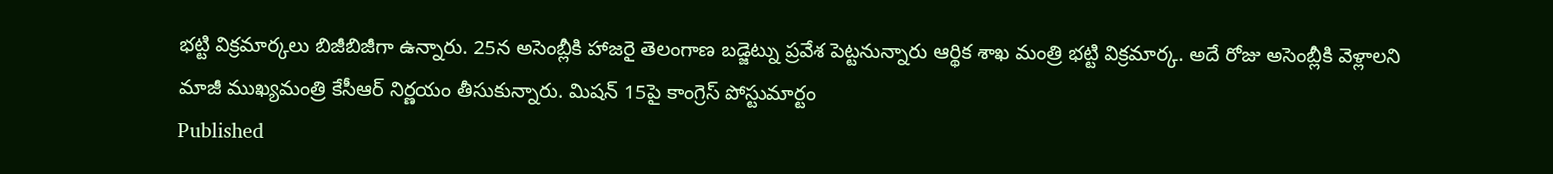భట్టి విక్రమార్కలు బిజీబిజీగా ఉన్నారు. 25న అసెంబ్లీకి హాజరై తెలంగాణ బడ్జెట్ను ప్రవేశ పెట్టనున్నారు ఆర్థిక శాఖ మంత్రి భట్టి విక్రమార్క. అదే రోజు అసెంబ్లీకి వెళ్లాలని మాజీ ముఖ్యమంత్రి కేసీఆర్ నిర్ణయం తీసుకున్నారు. మిషన్ 15పై కాంగ్రెస్ పోస్టుమార్టం
Published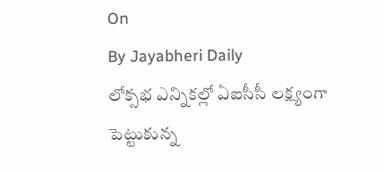On
By Jayabheri Daily
లోక్సభ ఎన్నికల్లో ఏఐసీసీ లక్ష్యంగా పెట్టుకున్న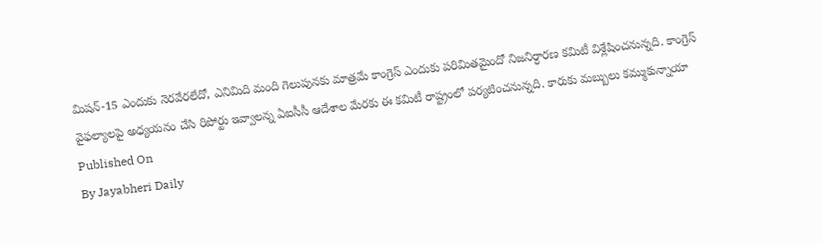మిషన్-15 ఎందుకు నెరవేరలేదో, ఎనిమిది మంది గెలుపునకు మాత్రమే కాంగ్రెస్ ఎందుకు పరిమితమైందో నిజనిర్ధారణ కమిటీ విశ్లేషించనున్నది. కాంగ్రెస్ వైఫల్యాలపై అధ్యయనం చేసి రిపోర్టు ఇవ్వాలన్న ఏఐసీసీ ఆదేశాల మేరకు ఈ కమిటీ రాష్ట్రంలో పర్యటించనున్నది. కారుకు మబ్బులు కమ్ముకున్నాయా
Published On
By Jayabheri Daily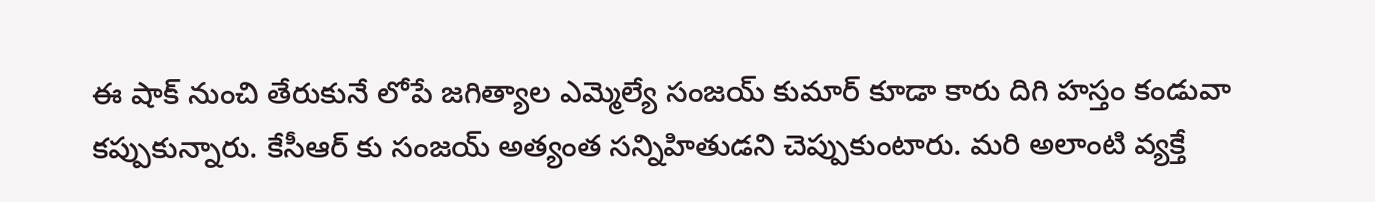ఈ షాక్ నుంచి తేరుకునే లోపే జగిత్యాల ఎమ్మెల్యే సంజయ్ కుమార్ కూడా కారు దిగి హస్తం కండువా కప్పుకున్నారు. కేసీఆర్ కు సంజయ్ అత్యంత సన్నిహితుడని చెప్పుకుంటారు. మరి అలాంటి వ్యక్తే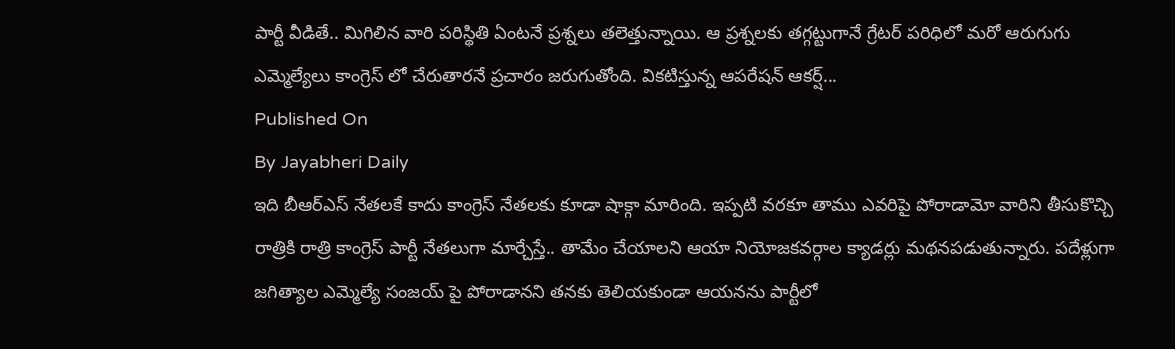పార్టీ వీడితే.. మిగిలిన వారి పరిస్థితి ఏంటనే ప్రశ్నలు తలెత్తున్నాయి. ఆ ప్రశ్నలకు తగ్గట్టుగానే గ్రేటర్ పరిధిలో మరో ఆరుగుగు ఎమ్మెల్యేలు కాంగ్రెస్ లో చేరుతారనే ప్రచారం జరుగుతోంది. వికటిస్తున్న ఆపరేషన్ ఆకర్ష్...
Published On
By Jayabheri Daily
ఇది బీఆర్ఎస్ నేతలకే కాదు కాంగ్రెస్ నేతలకు కూడా షాక్గా మారింది. ఇప్పటి వరకూ తాము ఎవరిపై పోరాడామో వారిని తీసుకొచ్చి రాత్రికి రాత్రి కాంగ్రెస్ పార్టీ నేతలుగా మార్చేస్తే.. తామేం చేయాలని ఆయా నియోజకవర్గాల క్యాడర్లు మథనపడుతున్నారు. పదేళ్లుగా జగిత్యాల ఎమ్మెల్యే సంజయ్ పై పోరాడానని తనకు తెలియకుండా ఆయనను పార్టీలో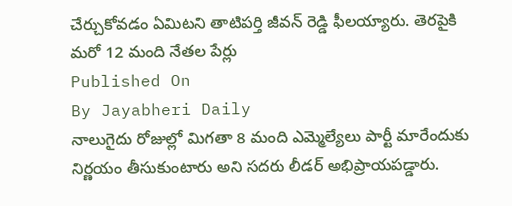చేర్చుకోవడం ఏమిటని తాటిపర్తి జీవన్ రెడ్డి ఫీలయ్యారు. తెరపైకి మరో 12 మంది నేతల పేర్లు
Published On
By Jayabheri Daily
నాలుగైదు రోజుల్లో మిగతా 8 మంది ఎమ్మెల్యేలు పార్టీ మారేందుకు నిర్ణయం తీసుకుంటారు అని సదరు లీడర్ అభిప్రాయపడ్డారు.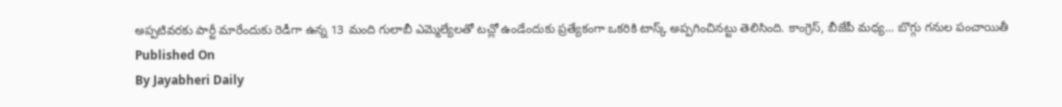అప్పటివరకు పార్టీ మారేందుకు రెడీగా ఉన్న 13 మంది గులాబీ ఎమ్మెల్యేలతో టచ్లో ఉండేందుకు ప్రత్యేకంగా ఒకరికి టాస్క్ అప్పగించినట్టు తెలిసింది. కాంగ్రెస్, బీజేపీ మధ్య... బొగ్గు గనుల పంచాయితీ
Published On
By Jayabheri Daily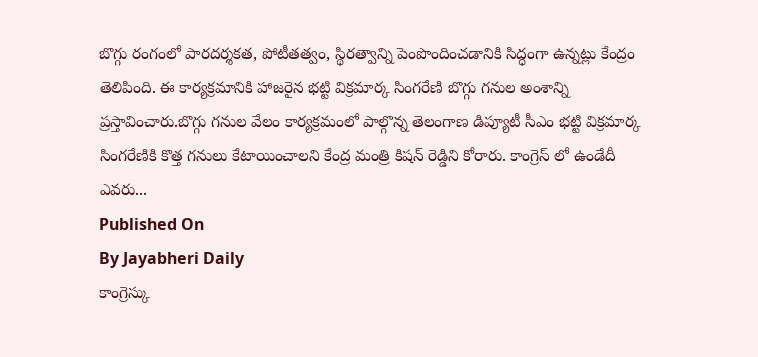బొగ్గు రంగంలో పారదర్శకత, పోటీతత్వం, స్థిరత్వాన్ని పెంపొందించడానికి సిద్ధంగా ఉన్నట్లు కేంద్రం తెలిపింది. ఈ కార్యక్రమానికి హాజరైన భట్టి విక్రమార్క సింగరేణి బొగ్గు గనుల అంశాన్ని ప్రస్తావించారు.బొగ్గు గనుల వేలం కార్యక్రమంలో పాల్గొన్న తెలంగాణ డిప్యూటీ సీఎం భట్టి విక్రమార్క సింగరేణికి కొత్త గనులు కేటాయించాలని కేంద్ర మంత్రి కిషన్ రెడ్డిని కోరారు. కాంగ్రెస్ లో ఉండేదీ ఎవరు...
Published On
By Jayabheri Daily
కాంగ్రెస్కు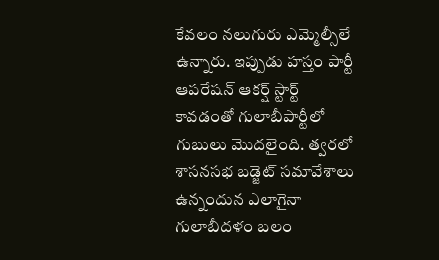కేవలం నలుగురు ఎమ్మెల్సీలే ఉన్నారు. ఇప్పుడు హస్తం పార్టీ ఆపరేషన్ ఆకర్ష్ స్టార్ట్ కావడంతో గులాబీపార్టీలో గుబులు మొదలైంది. త్వరలో శాసనసభ బడ్జెట్ సమావేశాలు ఉన్నందున ఎలాగైనా గులాబీదళం బలం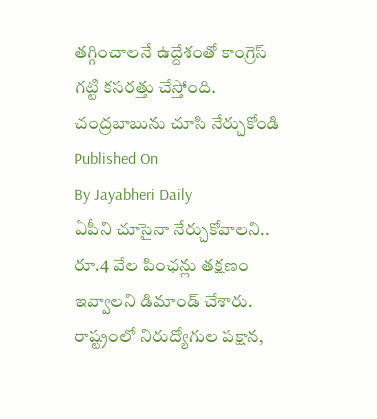తగ్గించాలనే ఉద్దేశంతో కాంగ్రెస్ గట్టి కసరత్తు చేస్తోంది. చంద్రబాబును చూసి నేర్చుకోండి
Published On
By Jayabheri Daily
ఏపీని చూసైనా నేర్చుకోవాలని.. రూ.4 వేల పింఛన్లు తక్షణం ఇవ్వాలని డిమాండ్ చేశారు. రాష్ట్రంలో నిరుద్యోగుల పక్షాన,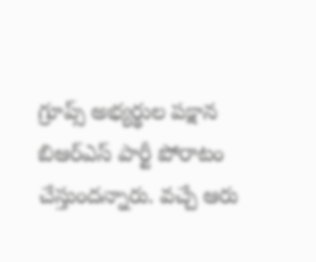గ్రూప్స్ అభ్యర్థుల పక్షాన బిఆర్ఎస్ పార్టీ పోరాటం చేస్తుందన్నారు. వచ్చే ఆరు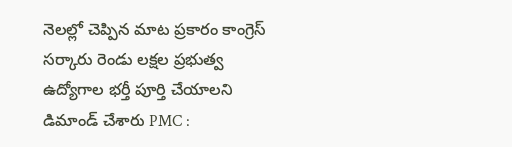నెలల్లో చెప్పిన మాట ప్రకారం కాంగ్రెస్ సర్కారు రెండు లక్షల ప్రభుత్వ ఉద్యోగాల భర్తీ పూర్తి చేయాలని డిమాండ్ చేశారు PMC :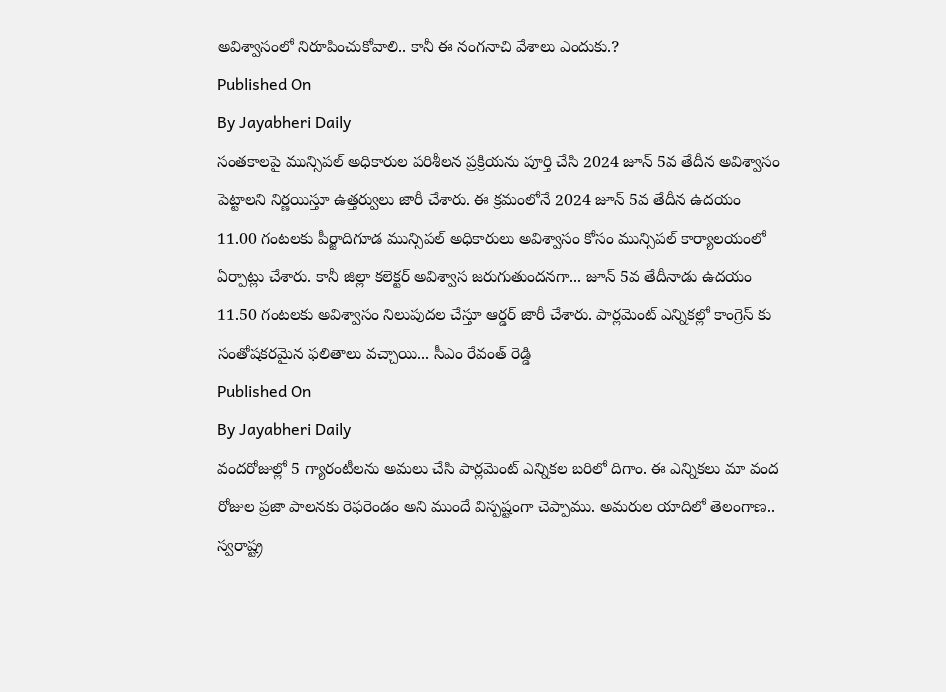అవిశ్వాసంలో నిరూపించుకోవాలి.. కానీ ఈ నంగనాచి వేశాలు ఎందుకు.?
Published On
By Jayabheri Daily
సంతకాలపై మున్సిపల్ అధికారుల పరిశీలన ప్రక్రియను పూర్తి చేసి 2024 జూన్ 5వ తేదీన అవిశ్వాసం పెట్టాలని నిర్ణయిస్తూ ఉత్తర్వులు జారీ చేశారు. ఈ క్రమంలోనే 2024 జూన్ 5వ తేదీన ఉదయం 11.00 గంటలకు పీర్జాదిగూడ మున్సిపల్ అధికారులు అవిశ్వాసం కోసం మున్సిపల్ కార్యాలయంలో ఏర్పాట్లు చేశారు. కానీ జిల్లా కలెక్టర్ అవిశ్వాస జరుగుతుందనగా... జూన్ 5వ తేదీనాడు ఉదయం 11.50 గంటలకు అవిశ్వాసం నిలుపుదల చేస్తూ ఆర్డర్ జారీ చేశారు. పార్లమెంట్ ఎన్నికల్లో కాంగ్రెస్ కు సంతోషకరమైన ఫలితాలు వచ్చాయి... సీఎం రేవంత్ రెడ్డి
Published On
By Jayabheri Daily
వందరోజుల్లో 5 గ్యారంటీలను అమలు చేసి పార్లమెంట్ ఎన్నికల బరిలో దిగాం. ఈ ఎన్నికలు మా వంద రోజుల ప్రజా పాలనకు రెఫరెండం అని ముందే విస్పష్టంగా చెప్పాము. అమరుల యాదిలో తెలంగాణ.. స్వరాష్ట్ర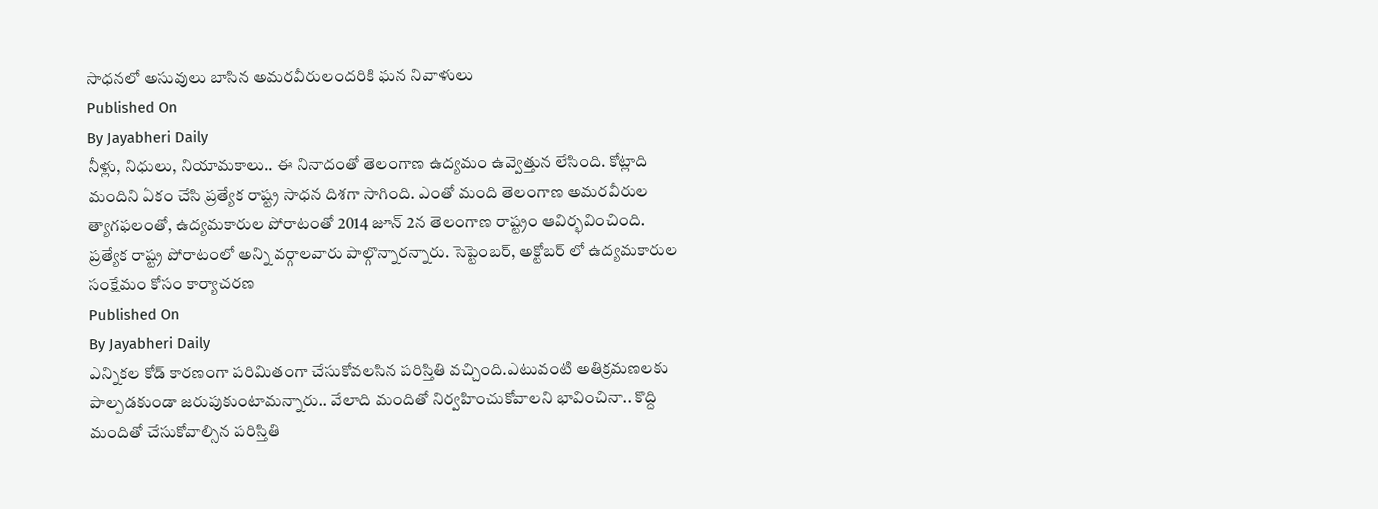సాధనలో అసువులు బాసిన అమరవీరులందరికి ఘన నివాళులు
Published On
By Jayabheri Daily
నీళ్లు, నిధులు, నియామకాలు.. ఈ నినాదంతో తెలంగాణ ఉద్యమం ఉవ్వెత్తున లేసింది. కోట్లాది మందిని ఏకం చేసి ప్రత్యేక రాష్ట్ర సాధన దిశగా సాగింది. ఎంతో మంది తెలంగాణ అమరవీరుల త్యాగఫలంతో, ఉద్యమకారుల పోరాటంతో 2014 జూన్ 2న తెలంగాణ రాష్ట్రం ఆవిర్భవించింది. ప్రత్యేక రాష్ట్ర పోరాటంలో అన్ని వర్గాలవారు పాల్గొన్నారన్నారు. సెప్టెంబర్, అక్టోబర్ లో ఉద్యమకారుల సంక్షేమం కోసం కార్యాచరణ
Published On
By Jayabheri Daily
ఎన్నికల కోడ్ కారణంగా పరిమితంగా చేసుకోవలసిన పరిస్తితి వచ్చింది.ఎటువంటి అతిక్రమణలకు పాల్పడకుండా జరుపుకుంటామన్నారు.. వేలాది మందితో నిర్వహించుకోవాలని భావించినా.. కొద్ది మందితో చేసుకోవాల్సిన పరిస్తితి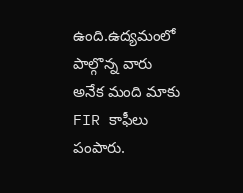ఉంది.ఉద్యమంలో పాల్గొన్న వారు అనేక మంది మాకు FIR కాఫీలు పంపారు.